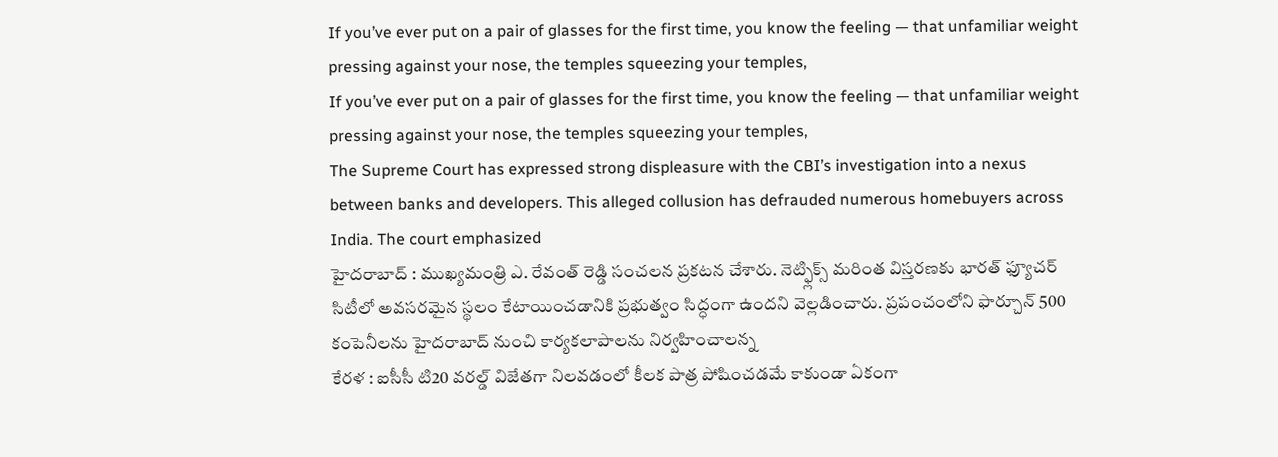If you’ve ever put on a pair of glasses for the first time, you know the feeling — that unfamiliar weight pressing against your nose, the temples squeezing your temples,
If you’ve ever put on a pair of glasses for the first time, you know the feeling — that unfamiliar weight pressing against your nose, the temples squeezing your temples,
The Supreme Court has expressed strong displeasure with the CBI’s investigation into a nexus between banks and developers. This alleged collusion has defrauded numerous homebuyers across India. The court emphasized
హైదరాబాద్ : ముఖ్యమంత్రి ఎ. రేవంత్ రెడ్డి సంచలన ప్రకటన చేశారు. నెట్ఫ్లిక్స్ మరింత విస్తరణకు భారత్ ఫ్యూచర్ సిటీలో అవసరమైన స్థలం కేటాయించడానికి ప్రభుత్వం సిద్ధంగా ఉందని వెల్లడించారు. ప్రపంచంలోని ఫార్చూన్ 500 కంపెనీలను హైదరాబాద్ నుంచి కార్యకలాపాలను నిర్వహించాలన్న
కేరళ : ఐసీసీ టి20 వరల్డ్ విజేతగా నిలవడంలో కీలక పాత్ర పోషించడమే కాకుండా ఏకంగా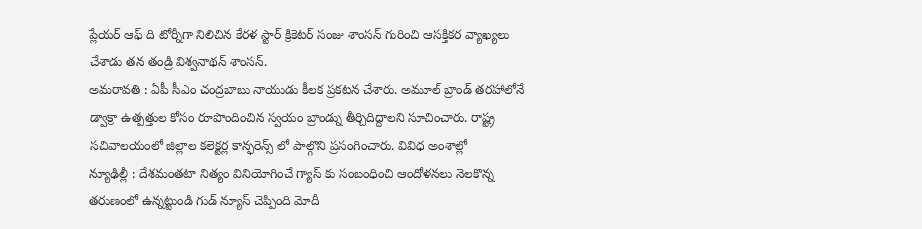ప్లేయర్ ఆఫ్ ది టోర్నీగా నిలిచిన కేరళ స్టార్ క్రికెటర్ సంజు శాంసన్ గురించి ఆసక్తికర వ్యాఖ్యలు చేశాడు తన తండ్రి విశ్వనాథన్ శాంసన్.
అమరావతి : ఏపీ సీఎం చంద్రబాబు నాయుడు కీలక ప్రకటన చేశారు. అమూల్ బ్రాండ్ తరహాలోనే డ్వాక్రా ఉత్పత్తుల కోసం రూపొందించిన స్వయం బ్రాండ్ను తీర్చిదిద్దాలని సూచించారు. రాష్ట్ర సచివాలయంలో జిల్లాల కలెక్టర్ల కాన్ఫరెన్స్ లో పాల్గొని ప్రసంగించారు. వివిధ అంశాల్లో
న్యూఢిల్లీ : దేశమంతటా నిత్యం వినియోగించే గ్యాస్ కు సంబంధించి ఆందోళనలు నెలకొన్న తరుణంలో ఉన్నట్టుండి గుడ్ న్యూస్ చెప్పింది మోదీ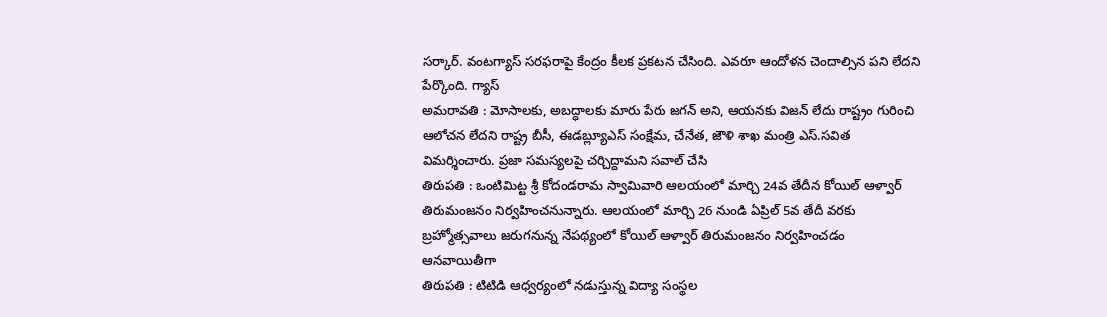సర్కార్. వంటగ్యాస్ సరఫరాపై కేంద్రం కీలక ప్రకటన చేసింది. ఎవరూ ఆందోళన చెందాల్సిన పని లేదని పేర్కొంది. గ్యాస్
అమరావతి : మోసాలకు, అబద్ధాలకు మారు పేరు జగన్ అని, ఆయనకు విజన్ లేదు రాష్ట్రం గురించి ఆలోచన లేదని రాష్ట్ర బీసీ, ఈడబ్ల్యూఎస్ సంక్షేమ, చేనేత, జౌళి శాఖ మంత్రి ఎస్.సవిత విమర్శించారు. ప్రజా సమస్యలపై చర్చిద్దామని సవాల్ చేసి
తిరుపతి : ఒంటిమిట్ట శ్రీ కోదండరామ స్వామివారి ఆలయంలో మార్చి 24వ తేదీన కోయిల్ ఆళ్వార్ తిరుమంజనం నిర్వహించనున్నారు. ఆలయంలో మార్చి 26 నుండి ఏప్రిల్ 5వ తేదీ వరకు బ్రహ్మోత్సవాలు జరుగనున్న నేపథ్యంలో కోయిల్ ఆళ్వార్ తిరుమంజనం నిర్వహించడం ఆనవాయితీగా
తిరుపతి : టిటిడి ఆధ్వర్యంలో నడుస్తున్న విద్యా సంస్థల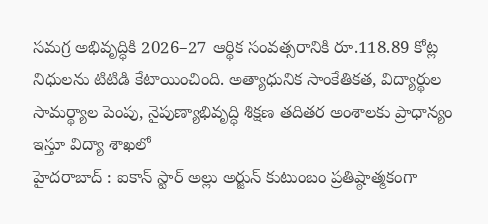సమగ్ర అభివృద్ధికి 2026–27 ఆర్థిక సంవత్సరానికి రూ.118.89 కోట్ల నిధులను టిటిడి కేటాయించింది. అత్యాధునిక సాంకేతికత, విద్యార్థుల సామర్థ్యాల పెంపు, నైపుణ్యాభివృద్ధి శిక్షణ తదితర అంశాలకు ప్రాధాన్యం ఇస్తూ విద్యా శాఖలో
హైదరాబాద్ : ఐకాన్ స్టార్ అల్లు అర్జున్ కుటుంబం ప్రతిష్ఠాత్మకంగా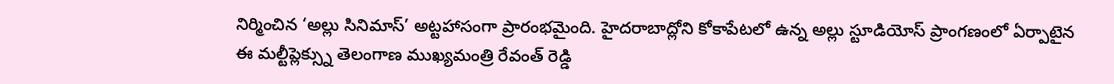నిర్మించిన ‘అల్లు సినిమాస్’ అట్టహాసంగా ప్రారంభమైంది. హైదరాబాద్లోని కోకాపేటలో ఉన్న అల్లు స్టూడియోస్ ప్రాంగణంలో ఏర్పాటైన ఈ మల్టీప్లెక్స్ను తెలంగాణ ముఖ్యమంత్రి రేవంత్ రెడ్డి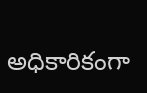అధికారికంగా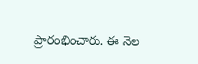ప్రారంభించారు. ఈ నెల